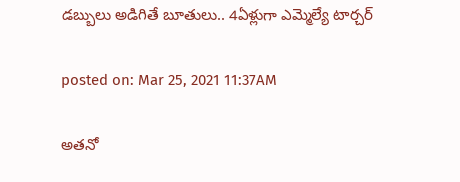డబ్బులు అడిగితే బూతులు.. 4ఏళ్లుగా ఎమ్మెల్యే టార్చర్

posted on: Mar 25, 2021 11:37AM

అతనో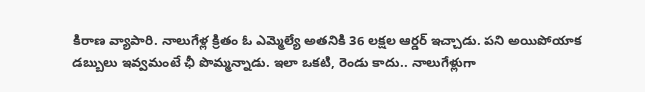కిరాణ వ్యాపారి. నాలుగేళ్ల క్రితం ఓ ఎమ్మెల్యే అతనికి 36 లక్షల ఆర్డర్ ఇచ్చాడు. పని అయిపోయాక డబ్బులు ఇవ్వమంటే ఛీ పొమ్మన్నాడు. ఇలా ఒకటి, రెండు కాదు.. నాలుగేళ్లుగా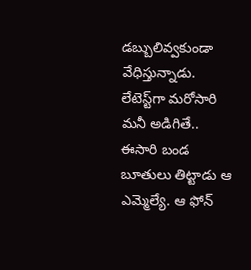డబ్బులివ్వకుండా వేధిస్తున్నాడు. లేటెస్ట్‌గా మరోసారి మనీ అడిగితే.. ఈసారి బండ బూతులు తిట్టాడు ఆ ఎమ్మెల్యే. ఆ ఫోన్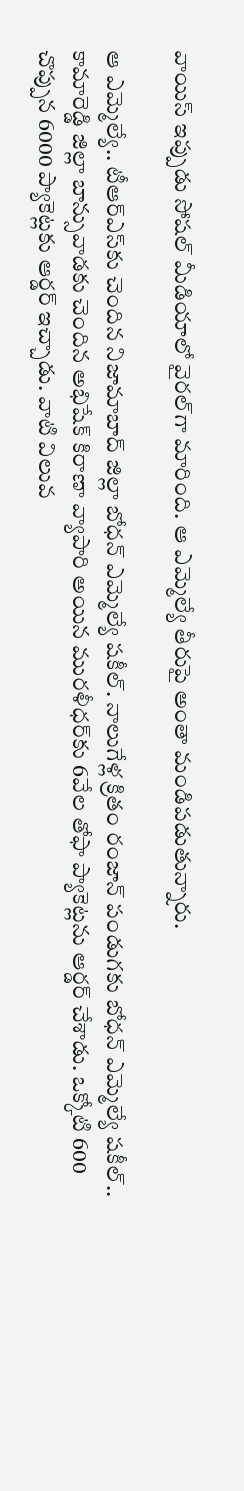వాయిస్ ఇప్పుడు సోషల్ మీడియాలో వైరల్‌గా మారింది. ఆ ఎమ్మెల్యే తీరుపై అంతా మండిపడుతున్నారు.

ఆ ఎమ్మెల్యే.. టీఆర్ఎస్‌కు చెందిన నిజామాబాద్ జిల్లా బోధన్ ఎమ్మెల్యే షకీల్. నాలుగేళ్ల క్రితం రంజాన్‌ పండుగకు బోధన్‌ ఎమ్మెల్యే షకీల్‌.. కామారెడ్డి జిల్లా బాన్సువాడకు చెందిన అభిషేక్‌ కిరాణా వ్యాపారి అయిన మురళీధర్‌కు 6వేల తోఫా ప్యాకెట్లను ఆర్డర్‌ చేశాడు. ఒక్కోటి 600 చొప్పున 6000 ప్యాకెట్లకు ఆర్డర్‌ ఇచ్చాడు. వాటి విలువ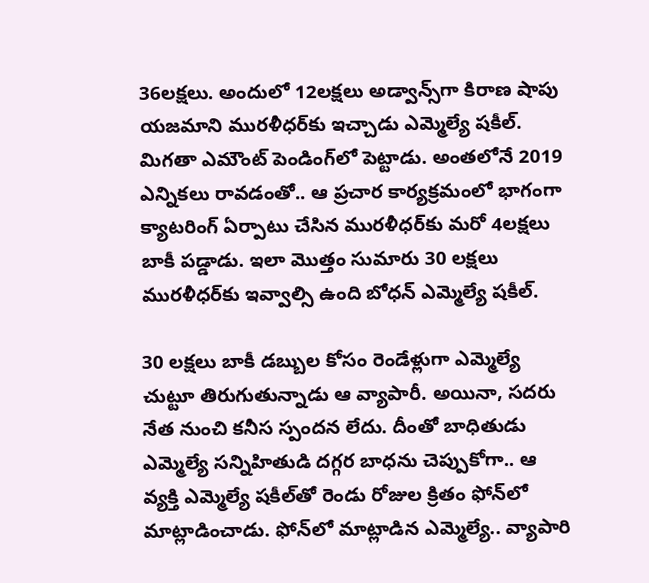36లక్షలు. అందులో 12లక్షలు అడ్వాన్స్‌గా కిరాణ షాపు యజమాని మురళీధర్‌కు ఇచ్చాడు ఎమ్మెల్యే షకీల్. మిగతా ఎమౌంట్ పెండింగ్‌లో పెట్టాడు. అంతలోనే 2019 ఎన్నికలు రావడంతో.. ఆ ప్రచార కార్యక్రమంలో భాగంగా క్యాటరింగ్‌ ఏర్పాటు చేసిన మురళీధర్‌కు మరో 4లక్షలు బాకీ పడ్డాడు. ఇలా మొత్తం సుమారు 30 లక్షలు మురళీధర్‌కు ఇవ్వాల్సి ఉంది బోధన్ ఎమ్మెల్యే షకీల్.

30 లక్షలు బాకీ డబ్బుల కోసం రెండేళ్లుగా ఎమ్మెల్యే చుట్టూ తిరుగుతున్నాడు ఆ వ్యాపారీ. అయినా, సదరు నేత నుంచి కనీస స్పందన లేదు. దీంతో బాధితుడు ఎమ్మెల్యే సన్నిహితుడి దగ్గర బాధను చెప్పుకోగా.. ఆ వ్యక్తి ఎమ్మెల్యే షకీల్‌తో రెండు రోజుల క్రితం ఫోన్‌లో మాట్లాడించాడు. ఫోన్‌లో మాట్లాడిన ఎమ్మెల్యే.. వ్యాపారి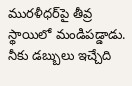మురళీధర్‌పై తీవ్ర స్థాయిలో మండిపడ్డాడు. నీకు డబ్బులు ఇచ్చేది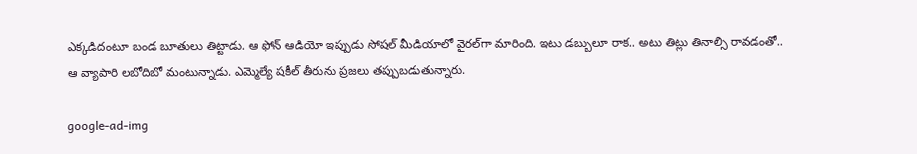ఎక్కడిదంటూ బండ బూతులు తిట్టాడు. ఆ ఫోన్ ఆడియో ఇప్పుడు సోషల్ మీడియాలో వైరల్‌గా మారింది. ఇటు డబ్బులూ రాక.. అటు తిట్లు తినాల్సి రావడంతో.. ఆ వ్యాపారి లబోదిబో మంటున్నాడు. ఎమ్మెల్యే షకీల్ తీరును ప్రజలు తప్పుబడుతున్నారు.

google-ad-img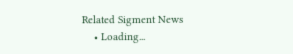Related Sigment News
    • Loading...